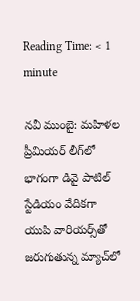Reading Time: < 1 minute

నవీ ముంబై: మహిళల ప్రీమియర్ లీగ్‌లో భాగంగా డివై పాటిల్ స్టేడియం వేదికగా యుపి వారియర్స్‌తో జరుగుతున్న మ్యాచ్‌లో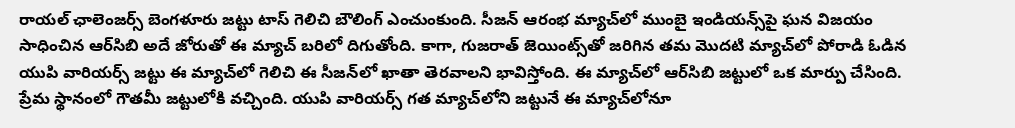రాయల్ ఛాలెంజర్స్ బెంగళూరు జట్టు టాస్ గెలిచి బౌలింగ్ ఎంచుంకుంది. సీజన్ ఆరంభ మ్యాచ్‌లో ముంబై ఇండియన్స్‌పై ఘన విజయం సాధించిన ఆర్‌సిబి అదే జోరుతో ఈ మ్యాచ్ బరిలో దిగుతోంది. కాగా, గుజరాత్ జెయింట్స్‌తో జరిగిన తమ మొదటి మ్యాచ్‌లో పోరాడి ఓడిన యుపి వారియర్స్ జట్టు ఈ మ్యాచ్‌లో గెలిచి ఈ సీజన్‌లో ఖాతా తెరవాలని భావిస్తోంది. ఈ మ్యాచ్‌లో ఆర్‌సిబి జట్టులో ఒక మార్పు చేసింది. ప్రేమ స్థానంలో గౌతమీ జట్టులోకి వచ్చింది. యుపి వారియర్స్ గత మ్యాచ్‌లోని జట్టునే ఈ మ్యాచ్‌లోనూ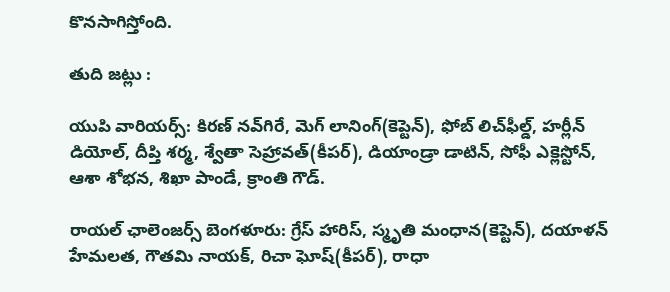కొనసాగిస్తోంది.

తుది జట్లు :

యుపి వారియర్స్: కిరణ్ నవ్‌గిరే, మెగ్ లానింగ్(కెప్టెన్), ఫోబ్ లిచ్‌ఫీల్డ్, హర్లీన్ డియోల్, దీప్తి శర్మ, శ్వేతా సెహ్రావత్(కీపర్), డియాండ్రా డాటిన్, సోఫీ ఎక్లెస్టోన్, ఆశా శోభన, శిఖా పాండే, క్రాంతి గౌడ్.

రాయల్ ఛాలెంజర్స్ బెంగళూరు: గ్రేస్ హారిస్, స్మృతి మంధాన(కెప్టెన్), దయాళన్ హేమలత, గౌతమి నాయక్, రిచా ఘోష్(కీపర్), రాధా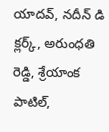యాదవ్, నదీన్ డి క్లర్క్, అరుంధతి రెడ్డి, శ్రేయాంక పాటిల్,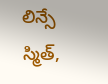లిన్సే స్మిత్,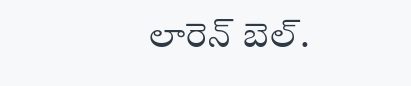లారెన్ బెల్.